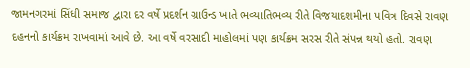જામનગરમાં સિંધી સમાજ દ્વારા દર વર્ષે પ્રદર્શન ગ્રાઉન્ડ ખાતે ભવ્યાતિભવ્ય રીતે વિજયાદશમીના પવિત્ર દિવસે રાવણ દહનનો કાર્યક્રમ રાખવામાં આવે છે. આ વર્ષે વરસાદી માહોલમાં પણ કાર્યક્રમ સરસ રીતે સંપન્ન થયો હતો. રાવણ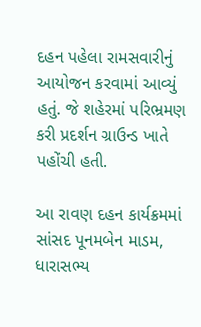દહન પહેલા રામસવારીનું આયોજન કરવામાં આવ્યું હતું. જે શહેરમાં પરિભ્રમણ કરી પ્રદર્શન ગ્રાઉન્ડ ખાતે પહોંચી હતી.

આ રાવણ દહન કાર્યક્રમમાં સાંસદ પૂનમબેન માડમ, ધારાસભ્ય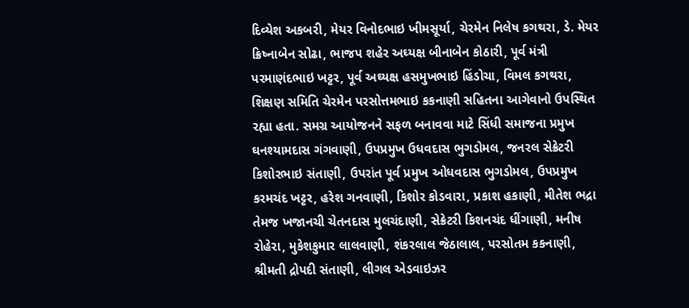દિવ્યેશ અકબરી, મેયર વિનોદભાઇ ખીમસૂર્યા, ચેરમેન નિલેષ કગથરા, ડે. મેયર ક્રિષ્નાબેન સોઢા, ભાજપ શહેર અઘ્યક્ષ બીનાબેન કોઠારી, પૂર્વ મંત્રી પરમાણંદભાઇ ખટ્ટર, પૂર્વ અઘ્યક્ષ હસમુખભાઇ હિંડોચા, વિમલ કગથરા, શિક્ષણ સમિતિ ચેરમેન પરસોત્તમભાઇ કકનાણી સહિતના આગેવાનો ઉપસ્થિત રહ્યા હતા. સમગ્ર આયોજનને સફળ બનાવવા માટે સિંધી સમાજના પ્રમુખ ઘનશ્યામદાસ ગંગવાણી, ઉપપ્રમુખ ઉધવદાસ ભુગડોમલ, જનરલ સેક્રેટરી કિશોરભાઇ સંતાણી, ઉપરાંત પૂર્વ પ્રમુખ ઓધવદાસ ભુગડોમલ, ઉપપ્રમુખ કરમચંદ ખટ્ટર, હરેશ ગનવાણી, કિશોર કોડવારા, પ્રકાશ હકાણી, મીતેશ ભદ્રા તેમજ ખજાનચી ચેતનદાસ મુલચંદાણી, સેક્રેટરી કિશનચંદ ધીંગાણી, મનીષ રોહેરા, મુકેશકુમાર લાલવાણી, શંકરલાલ જેઠાલાલ, પરસોતમ કકનાણી, શ્રીમતી દ્રોપદી સંતાણી, લીગલ એડવાઇઝર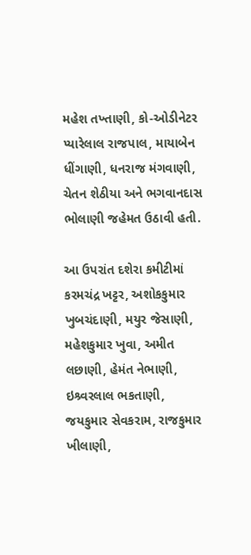મહેશ તખ્તાણી, કો-ઓડીનેટર પ્યારેલાલ રાજપાલ, માયાબેન ધીંગાણી, ધનરાજ મંગવાણી, ચેતન શેઠીયા અને ભગવાનદાસ ભોલાણી જહેમત ઉઠાવી હતી.

આ ઉપરાંત દશેરા કમીટીમાં કરમચંદ્ર ખટ્ટર, અશોકકુમાર ખુબચંદાણી, મયુર જેસાણી, મહેશકુમાર ખુવા, અમીત લછાણી, હેમંત નેભાણી, ઇશ્ર્વરલાલ ભકતાણી, જયકુમાર સેવકરામ, રાજકુમાર ખીલાણી,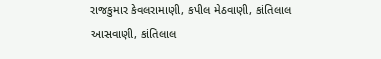રાજકુમાર કેવલરામાણી, કપીલ મેઠવાણી, કાંતિલાલ આસવાણી, કાંતિલાલ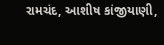રામચંદ, આશીષ કાંજીયાણી,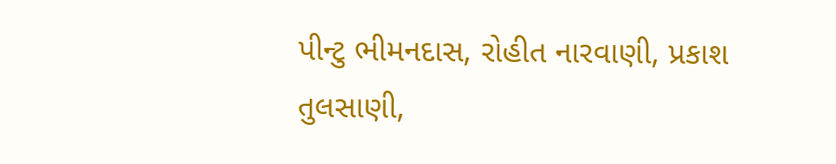પીન્ટુ ભીમનદાસ, રોહીત નારવાણી, પ્રકાશ તુલસાણી,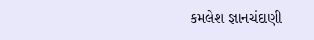કમલેશ જ્ઞાનચંદાણી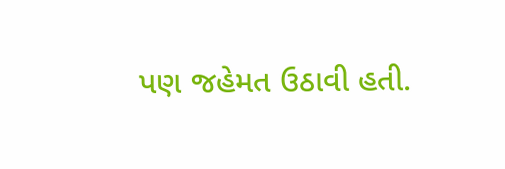પણ જહેમત ઉઠાવી હતી.